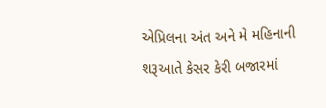એપ્રિલના અંત અને મે મહિનાની શરૂઆતે કેસર કેરી બજારમાં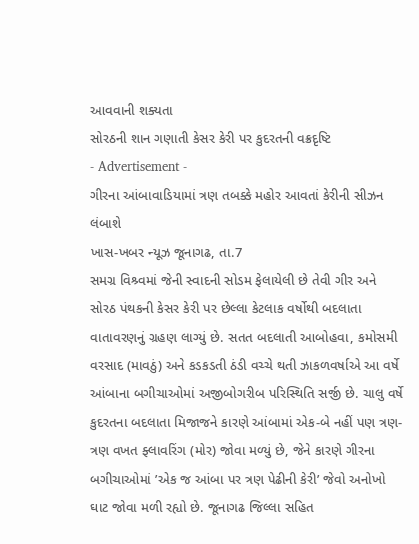આવવાની શક્યતા
સોરઠની શાન ગણાતી કેસર કેરી પર કુદરતની વક્રદૃષ્ટિ
- Advertisement -
ગીરના આંબાવાડિયામાં ત્રણ તબક્કે મહોર આવતાં કેરીની સીઝન લંબાશે
ખાસ-ખબર ન્યૂઝ જૂનાગઢ, તા.7
સમગ્ર વિશ્ર્વમાં જેની સ્વાદની સોડમ ફેલાયેલી છે તેવી ગીર અને સોરઠ પંથકની કેસર કેરી પર છેલ્લા કેટલાક વર્ષોથી બદલાતા વાતાવરણનું ગ્રહણ લાગ્યું છે. સતત બદલાતી આબોહવા, કમોસમી વરસાદ (માવઠું) અને કડકડતી ઠંડી વચ્ચે થતી ઝાકળવર્ષાએ આ વર્ષે આંબાના બગીચાઓમાં અજીબોગરીબ પરિસ્થિતિ સર્જી છે. ચાલુ વર્ષે કુદરતના બદલાતા મિજાજને કારણે આંબામાં એક-બે નહીં પણ ત્રણ-ત્રણ વખત ફ્લાવરિંગ (મોર) જોવા મળ્યું છે, જેને કારણે ગીરના બગીચાઓમાં ’એક જ આંબા પર ત્રણ પેઢીની કેરી’ જેવો અનોખો ઘાટ જોવા મળી રહ્યો છે. જૂનાગઢ જિલ્લા સહિત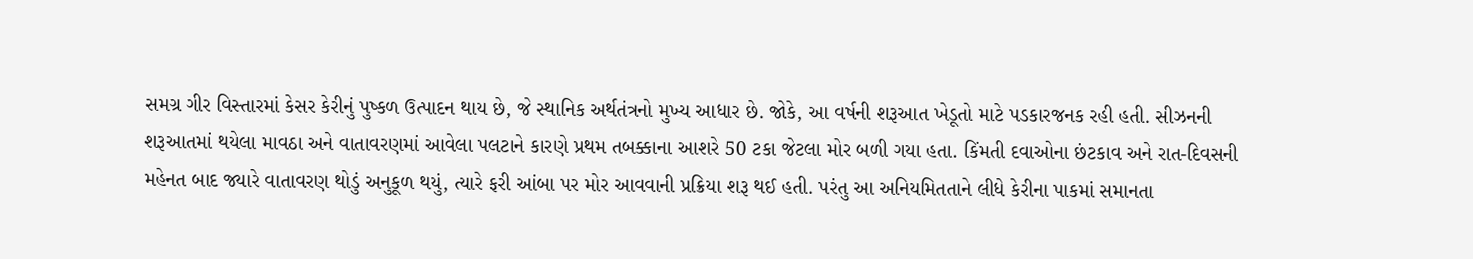સમગ્ર ગીર વિસ્તારમાં કેસર કેરીનું પુષ્કળ ઉત્પાદન થાય છે, જે સ્થાનિક અર્થતંત્રનો મુખ્ય આધાર છે. જોકે, આ વર્ષની શરૂઆત ખેડૂતો માટે પડકારજનક રહી હતી. સીઝનની શરૂઆતમાં થયેલા માવઠા અને વાતાવરણમાં આવેલા પલટાને કારણે પ્રથમ તબક્કાના આશરે 50 ટકા જેટલા મોર બળી ગયા હતા. કિંમતી દવાઓના છંટકાવ અને રાત-દિવસની મહેનત બાદ જ્યારે વાતાવરણ થોડું અનુકૂળ થયું, ત્યારે ફરી આંબા પર મોર આવવાની પ્રક્રિયા શરૂ થઈ હતી. પરંતુ આ અનિયમિતતાને લીધે કેરીના પાકમાં સમાનતા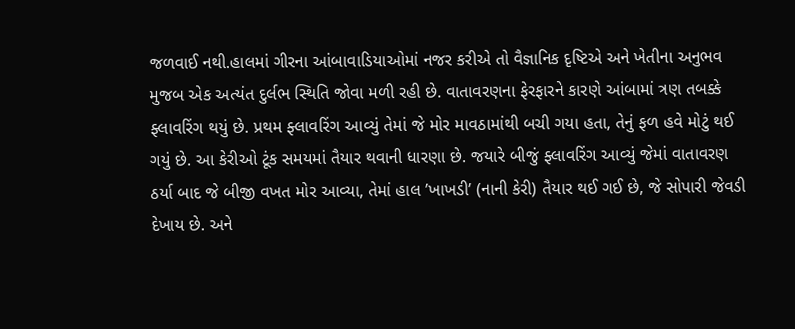જળવાઈ નથી.હાલમાં ગીરના આંબાવાડિયાઓમાં નજર કરીએ તો વૈજ્ઞાનિક દૃષ્ટિએ અને ખેતીના અનુભવ મુજબ એક અત્યંત દુર્લભ સ્થિતિ જોવા મળી રહી છે. વાતાવરણના ફેરફારને કારણે આંબામાં ત્રણ તબક્કે ફ્લાવરિંગ થયું છે. પ્રથમ ફ્લાવરિંગ આવ્યું તેમાં જે મોર માવઠામાંથી બચી ગયા હતા, તેનું ફળ હવે મોટું થઈ ગયું છે. આ કેરીઓ ટૂંક સમયમાં તૈયાર થવાની ધારણા છે. જયારે બીજું ફ્લાવરિંગ આવ્યું જેમાં વાતાવરણ ઠર્યા બાદ જે બીજી વખત મોર આવ્યા, તેમાં હાલ ’ખાખડી’ (નાની કેરી) તૈયાર થઈ ગઈ છે, જે સોપારી જેવડી દેખાય છે. અને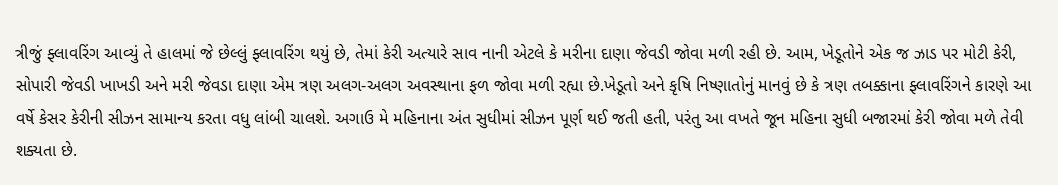ત્રીજું ફ્લાવરિંગ આવ્યું તે હાલમાં જે છેલ્લું ફ્લાવરિંગ થયું છે, તેમાં કેરી અત્યારે સાવ નાની એટલે કે મરીના દાણા જેવડી જોવા મળી રહી છે. આમ, ખેડૂતોને એક જ ઝાડ પર મોટી કેરી, સોપારી જેવડી ખાખડી અને મરી જેવડા દાણા એમ ત્રણ અલગ-અલગ અવસ્થાના ફળ જોવા મળી રહ્યા છે.ખેડૂતો અને કૃષિ નિષ્ણાતોનું માનવું છે કે ત્રણ તબક્કાના ફ્લાવરિંગને કારણે આ વર્ષે કેસર કેરીની સીઝન સામાન્ય કરતા વધુ લાંબી ચાલશે. અગાઉ મે મહિનાના અંત સુધીમાં સીઝન પૂર્ણ થઈ જતી હતી, પરંતુ આ વખતે જૂન મહિના સુધી બજારમાં કેરી જોવા મળે તેવી શક્યતા છે.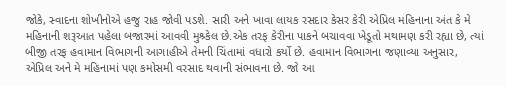જોકે, સ્વાદના શોખીનોએ હજુ રાહ જોવી પડશે. સારી અને ખાવા લાયક રસદાર કેસર કેરી એપ્રિલ મહિનાના અંત કે મે મહિનાની શરૂઆત પહેલા બજારમાં આવવી મુશ્ર્કેલ છે.એક તરફ કેરીના પાકને બચાવવા ખેડૂતો મથામણ કરી રહ્યા છે, ત્યાં બીજી તરફ હવામાન વિભાગની આગાહીએ તેમની ચિંતામાં વધારો કર્યો છે. હવામાન વિભાગના જણાવ્યા અનુસાર, એપ્રિલ અને મે મહિનામાં પણ કમોસમી વરસાદ થવાની સંભાવના છે. જો આ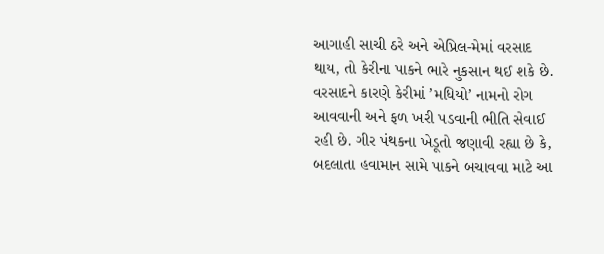આગાહી સાચી ઠરે અને એપ્રિલ-મેમાં વરસાદ થાય, તો કેરીના પાકને ભારે નુકસાન થઈ શકે છે. વરસાદને કારણે કેરીમાં ’મધિયો’ નામનો રોગ આવવાની અને ફળ ખરી પડવાની ભીતિ સેવાઈ રહી છે. ગીર પંથકના ખેડૂતો જણાવી રહ્યા છે કે, બદલાતા હવામાન સામે પાકને બચાવવા માટે આ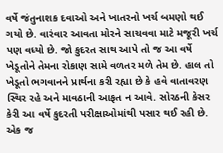વર્ષે જંતુનાશક દવાઓ અને ખાતરનો ખર્ચ બમણો થઈ ગયો છે. વારંવાર આવતા મોરને સાચવવા માટે મજૂરી ખર્ચ પણ વધ્યો છે. જો કુદરત સાથ આપે તો જ આ વર્ષે ખેડૂતોને તેમના રોકાણ સામે વળતર મળે તેમ છે. હાલ તો ખેડૂતો ભગવાનને પ્રાર્થના કરી રહ્યા છે કે હવે વાતાવરણ સ્થિર રહે અને માવઠાની આફત ન આવે. સોરઠની કેસર કેરી આ વર્ષે કુદરતી પરીક્ષાઓમાંથી પસાર થઈ રહી છે. એક જ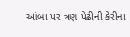આંબા પર ત્રણ પેઢીની કેરીના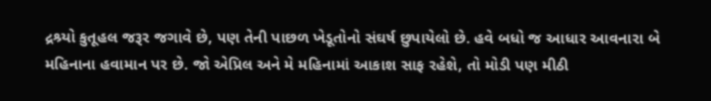દ્રશ્ર્યો કુતૂહલ જરૂર જગાવે છે, પણ તેની પાછળ ખેડૂતોનો સંઘર્ષ છુપાયેલો છે. હવે બધો જ આધાર આવનારા બે મહિનાના હવામાન પર છે. જો એપ્રિલ અને મે મહિનામાં આકાશ સાફ રહેશે, તો મોડી પણ મીઠી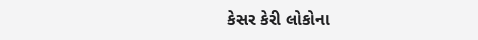કેસર કેરી લોકોના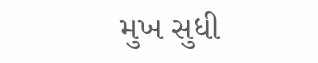મુખ સુધી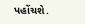પહોંચશે.